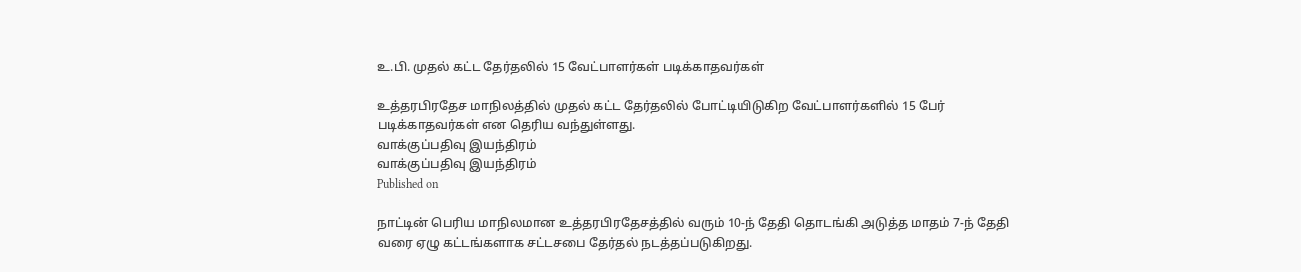உ.பி. முதல் கட்ட தேர்தலில் 15 வேட்பாளர்கள் படிக்காதவர்கள்

உத்தரபிரதேச மாநிலத்தில் முதல் கட்ட தேர்தலில் போட்டியிடுகிற வேட்பாளர்களில் 15 பேர் படிக்காதவர்கள் என தெரிய வந்துள்ளது.
வாக்குப்பதிவு இயந்திரம்
வாக்குப்பதிவு இயந்திரம்
Published on

நாட்டின் பெரிய மாநிலமான உத்தரபிரதேசத்தில் வரும் 10-ந் தேதி தொடங்கி அடுத்த மாதம் 7-ந் தேதி வரை ஏழு கட்டங்களாக சட்டசபை தேர்தல் நடத்தப்படுகிறது.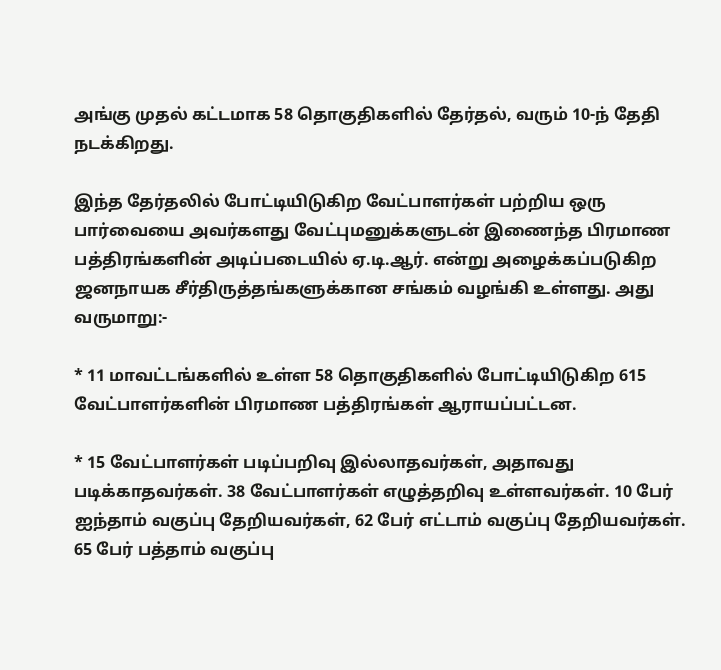அங்கு முதல் கட்டமாக 58 தொகுதிகளில் தேர்தல், வரும் 10-ந் தேதி நடக்கிறது.

இந்த தேர்தலில் போட்டியிடுகிற வேட்பாளர்கள் பற்றிய ஒரு பார்வையை அவர்களது வேட்புமனுக்களுடன் இணைந்த பிரமாண பத்திரங்களின் அடிப்படையில் ஏ.டி.ஆர். என்று அழைக்கப்படுகிற ஜனநாயக சீர்திருத்தங்களுக்கான சங்கம் வழங்கி உள்ளது. அது வருமாறு:-

* 11 மாவட்டங்களில் உள்ள 58 தொகுதிகளில் போட்டியிடுகிற 615 வேட்பாளர்களின் பிரமாண பத்திரங்கள் ஆராயப்பட்டன.

* 15 வேட்பாளர்கள் படிப்பறிவு இல்லாதவர்கள், அதாவது படிக்காதவர்கள். 38 வேட்பாளர்கள் எழுத்தறிவு உள்ளவர்கள். 10 பேர் ஐந்தாம் வகுப்பு தேறியவர்கள், 62 பேர் எட்டாம் வகுப்பு தேறியவர்கள். 65 பேர் பத்தாம் வகுப்பு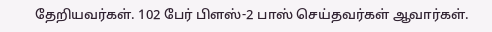தேறியவர்கள். 102 பேர் பிளஸ்-2 பாஸ் செய்தவர்கள் ஆவார்கள்.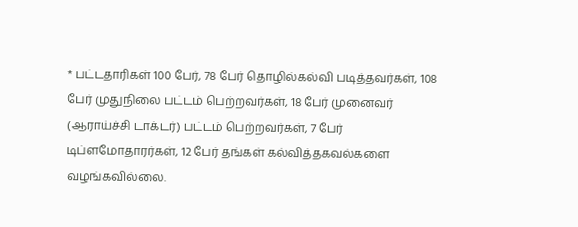* பட்டதாரிகள் 100 பேர், 78 பேர் தொழில்கல்வி படித்தவர்கள், 108 பேர் முதுநிலை பட்டம் பெற்றவர்கள், 18 பேர் முனைவர் (ஆராய்ச்சி டாக்டர்) பட்டம் பெற்றவர்கள், 7 பேர் டிப்ளமோதாரர்கள், 12 பேர் தங்கள் கல்வித்தகவல்களை வழங்கவில்லை.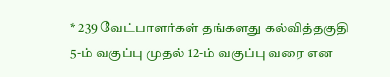* 239 வேட்பாளர்கள் தங்களது கல்வித்தகுதி 5-ம் வகுப்பு முதல் 12-ம் வகுப்பு வரை என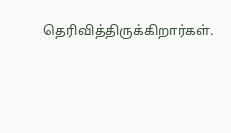தெரிவித்திருக்கிறார்கள்.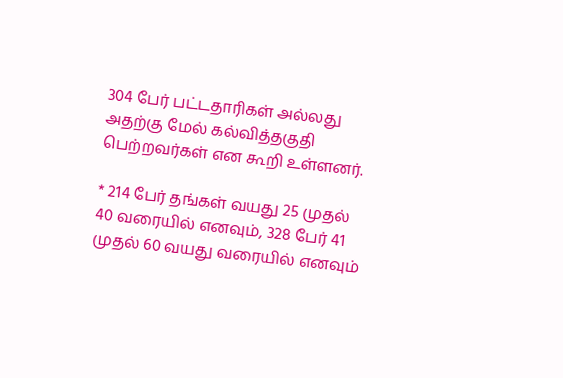304 பேர் பட்டதாரிகள் அல்லது அதற்கு மேல் கல்வித்தகுதி பெற்றவர்கள் என கூறி உள்ளனர்.

* 214 பேர் தங்கள் வயது 25 முதல் 40 வரையில் எனவும், 328 பேர் 41 முதல் 60 வயது வரையில் எனவும்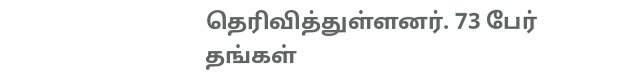தெரிவித்துள்ளனர். 73 பேர் தங்கள்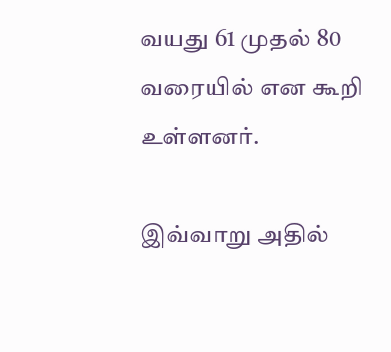வயது 61 முதல் 80 வரையில் என கூறி உள்ளனர்.

இவ்வாறு அதில்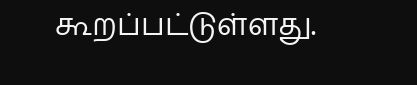கூறப்பட்டுள்ளது.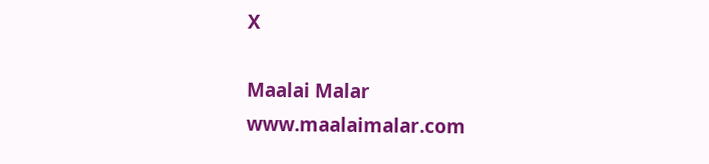X

Maalai Malar
www.maalaimalar.com